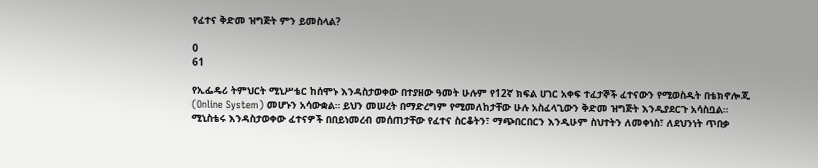የፈተና ቅድመ ዝግጅት ምን ይመስላል?

0
61

የኢፌዴሪ ትምህርት ሚኒሥቴር ከሰሞኑ እንዳስታወቀው በተያዘው ዓመት ሁሉም የ12ኛ ክፍል ሀገር አቀፍ ተፈታኞች ፈተናውን የሚወስዱት በቴክኖሎጂ (Online System) መሆኑን አሳውቋል። ይህን መሠረት በማድረግም የሚመለከታቸው ሁሉ አስፈላጊውን ቅድመ ዝግጅት እንዲያደርጉ አሳስቧል።
ሚኒስቴሩ እንዳስታወቀው ፈተናዎች በበይነመረብ መሰጠታቸው የፈተና ስርቆትን፣ ማጭበርበርን እንዲሁም ስህተትን ለመቀነስ፣ ለደህንነት ጥበቃ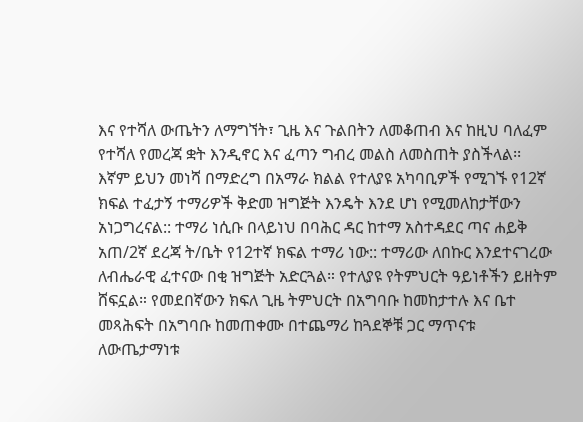እና የተሻለ ውጤትን ለማግኘት፣ ጊዜ እና ጉልበትን ለመቆጠብ እና ከዚህ ባለፈም የተሻለ የመረጃ ቋት እንዲኖር እና ፈጣን ግብረ መልስ ለመስጠት ያስችላል፡፡
እኛም ይህን መነሻ በማድረግ በአማራ ክልል የተለያዩ አካባቢዎች የሚገኙ የ12ኛ ክፍል ተፈታኝ ተማሪዎች ቅድመ ዝግጅት እንዴት እንደ ሆነ የሚመለከታቸውን አነጋግረናል:: ተማሪ ነሲቡ በላይነህ በባሕር ዳር ከተማ አስተዳደር ጣና ሐይቅ አጠ/2ኛ ደረጃ ት/ቤት የ12ተኛ ክፍል ተማሪ ነው:: ተማሪው ለበኩር እንደተናገረው ለብሔራዊ ፈተናው በቂ ዝግጅት አድርጓል። የተለያዩ የትምህርት ዓይነቶችን ይዘትም ሸፍኗል። የመደበኛውን ክፍለ ጊዜ ትምህርት በአግባቡ ከመከታተሉ እና ቤተ መጻሕፍት በአግባቡ ከመጠቀሙ በተጨማሪ ከጓደኞቹ ጋር ማጥናቱ ለውጤታማነቱ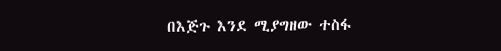በእጅጉ እንደ ሚያግዘው ተስፋ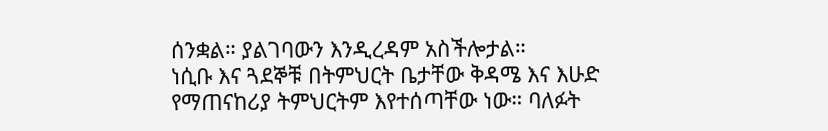ሰንቋል። ያልገባውን እንዲረዳም አስችሎታል።
ነሲቡ እና ጓደኞቹ በትምህርት ቤታቸው ቅዳሜ እና እሁድ የማጠናከሪያ ትምህርትም እየተሰጣቸው ነው። ባለፉት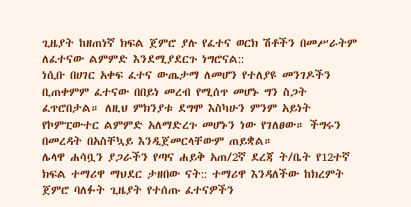ጊዜያት ከዘጠነኛ ክፍል ጀምሮ ያሉ የፈተና ወርክ ሽቶችን በመሥራትም ለፈተናው ልምምድ እንደሚያደርጉ ነግሮናል::
ነሲቡ በሀገር አቀፍ ፈተና ውጤታማ ለመሆን የተለያዩ መንገዶችን ቢጠቀምም ፈተናው በበይነ መረብ የሚሰጥ መሆኑ ግን ስጋት ፈጥሮበታል። ለዚህ ምክንያቱ ደግሞ እስካሁን ምንም አይነት የኮምፒውተር ልምምድ አለማድረጉ መሆኑን ነው የገለፀው። ችግሩን በመረዳት በአስቸኳይ እንዲጀመርላቸውም ጠይቋል።
ሌላዋ ሐሳቧን ያጋራችን የጣና ሐይቅ አጠ/2ኛ ደረጃ ት/ቤት የ12ተኛ ክፍል ተማሪዋ ማህደር ታዘበው ናት:: ተማሪዋ እንዳለችው ከክረምት ጀምሮ ባለፉት ጊዜያት የተሰጡ ፈተናዎችን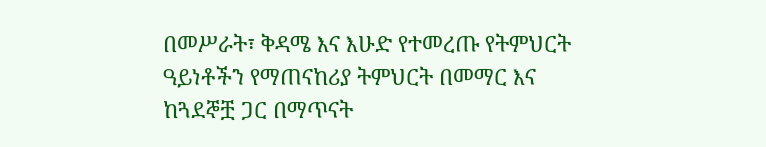በመሥራት፣ ቅዳሜ እና እሁድ የተመረጡ የትምህርት ዓይነቶችን የማጠናከሪያ ትምህርት በመማር እና ከጓደኞቿ ጋር በማጥናት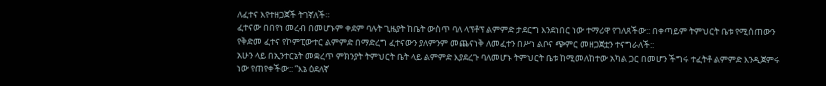ለፈተና እየተዘጋጀች ትገኛለች።
ፈተናው በበየነ መረብ በመሆኑም ቀደም ባሉት ጊዜያት ከቤት ውስጥ ባለ ላፕቶፕ ልምምድ ታደርግ እንደነበር ነው ተማሪዋ የገለጸችው:: በቀጣይም ትምህርት ቤቱ የሚሰጠውን የቅድመ ፈተና የኮምፒውተር ልምምድ በማድረግ ፈተናውን ያለምንም መጨናነቅ ለመፈተን በሥነ ልቦና ጭምር መዘጋጀቷን ተናግራለች::
አሁን ላይ በኢንተርኔት መቋረጥ ምክንያት ትምህርት ቤት ላይ ልምምድ እያደረጉ ባለመሆኑ ትምህርት ቤቱ ከሚመለከተው አካል ጋር በመሆን ችግሩ ተፈትቶ ልምምድ እንዲጀምሩ ነው የጠየቀችው:: “እኔ ዕደለኛ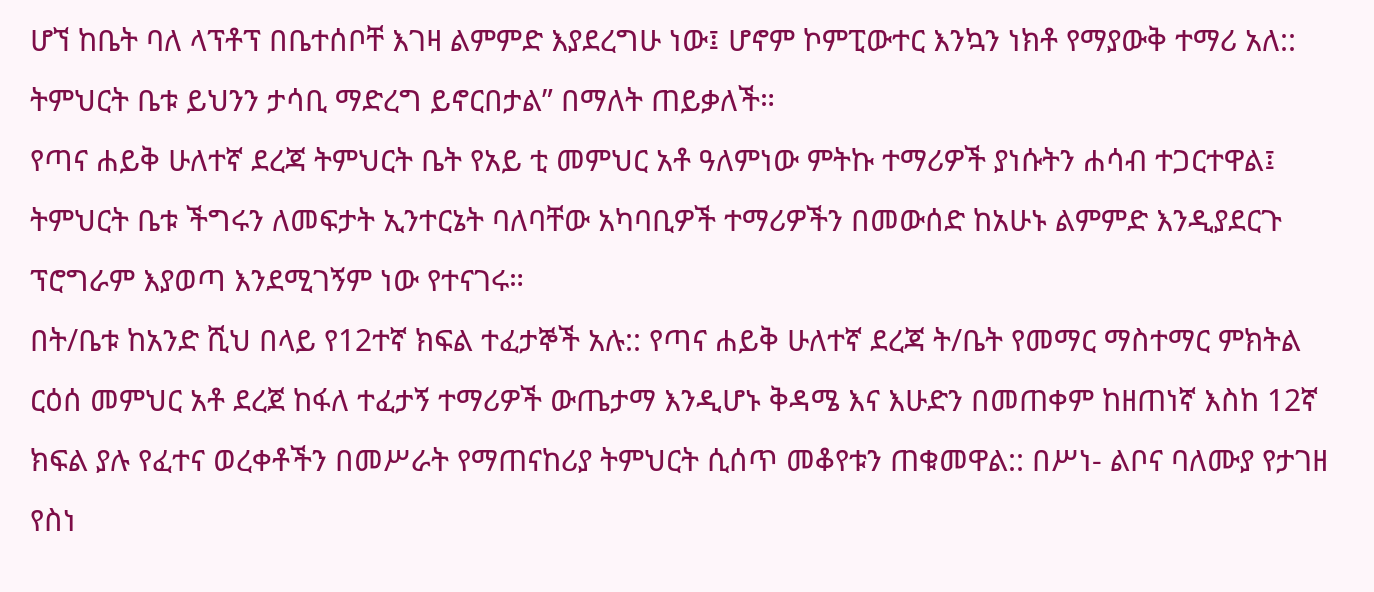ሆኘ ከቤት ባለ ላፕቶፕ በቤተሰቦቸ እገዛ ልምምድ እያደረግሁ ነው፤ ሆኖም ኮምፒውተር እንኳን ነክቶ የማያውቅ ተማሪ አለ:: ትምህርት ቤቱ ይህንን ታሳቢ ማድረግ ይኖርበታል” በማለት ጠይቃለች።
የጣና ሐይቅ ሁለተኛ ደረጃ ትምህርት ቤት የአይ ቲ መምህር አቶ ዓለምነው ምትኩ ተማሪዎች ያነሱትን ሐሳብ ተጋርተዋል፤ ትምህርት ቤቱ ችግሩን ለመፍታት ኢንተርኔት ባለባቸው አካባቢዎች ተማሪዎችን በመውሰድ ከአሁኑ ልምምድ እንዲያደርጉ ፕሮግራም እያወጣ እንደሚገኝም ነው የተናገሩ።
በት/ቤቱ ከአንድ ሺህ በላይ የ12ተኛ ክፍል ተፈታኞች አሉ:: የጣና ሐይቅ ሁለተኛ ደረጃ ት/ቤት የመማር ማስተማር ምክትል ርዕሰ መምህር አቶ ደረጀ ከፋለ ተፈታኝ ተማሪዎች ውጤታማ እንዲሆኑ ቅዳሜ እና እሁድን በመጠቀም ከዘጠነኛ እስከ 12ኛ ክፍል ያሉ የፈተና ወረቀቶችን በመሥራት የማጠናከሪያ ትምህርት ሲሰጥ መቆየቱን ጠቁመዋል:: በሥነ- ልቦና ባለሙያ የታገዘ የስነ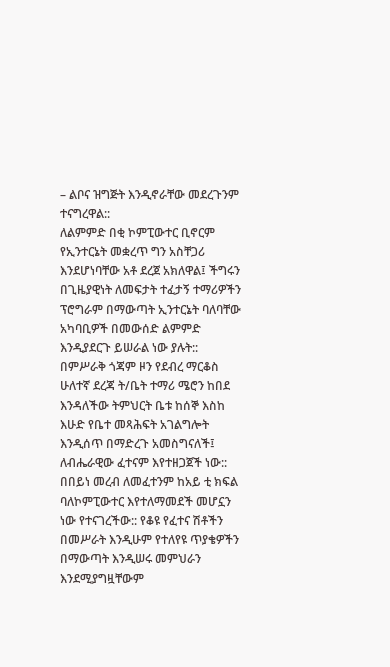– ልቦና ዝግጅት እንዲኖራቸው መደረጉንም ተናግረዋል::
ለልምምድ በቂ ኮምፒውተር ቢኖርም የኢንተርኔት መቋረጥ ግን አስቸጋሪ እንደሆነባቸው አቶ ደረጀ አክለዋል፤ ችግሩን በጊዜያዊነት ለመፍታት ተፈታኝ ተማሪዎችን ፕሮግራም በማውጣት ኢንተርኔት ባለባቸው አካባቢዎች በመውሰድ ልምምድ እንዲያደርጉ ይሠራል ነው ያሉት::
በምሥራቅ ጎጃም ዞን የደብረ ማርቆስ ሁለተኛ ደረጃ ት/ቤት ተማሪ ሜሮን ከበደ እንዳለችው ትምህርት ቤቱ ከሰኞ እስከ እሁድ የቤተ መጻሕፍት አገልግሎት እንዲሰጥ በማድረጉ አመስግናለች፤ ለብሔራዊው ፈተናም እየተዘጋጀች ነው:: በበይነ መረብ ለመፈተንም ከአይ ቲ ክፍል ባለኮምፒውተር እየተለማመደች መሆኗን ነው የተናገረችው:: የቆዩ የፈተና ሽቶችን በመሥራት እንዲሁም የተለየዩ ጥያቄዎችን በማውጣት እንዲሠሩ መምህራን እንደሚያግዟቸውም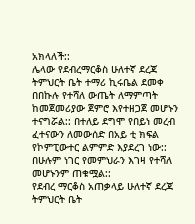አክላለች::
ሌላው የደብረማርቆስ ሁለተኛ ደረጃ ትምህርት ቤት ተማሪ ኪሩቤል ደመቀ በበኩሉ የተሻለ ውጤት ለማምጣት ከመጀመሪያው ጀምሮ እየተዘጋጀ መሆኑን ተናግሯል:: በተለይ ደግሞ የበይነ መረብ ፈተናውን ለመውሰድ በአይ ቲ ክፍል የኮምፒውተር ልምምድ እያደረገ ነው:: በሁሉም ነገር የመምህራን እገዛ የተሻለ መሆኑንም ጠቁሟል::
የደብረ ማርቆስ አጠቃላይ ሁለተኛ ደረጃ ትምህርት ቤት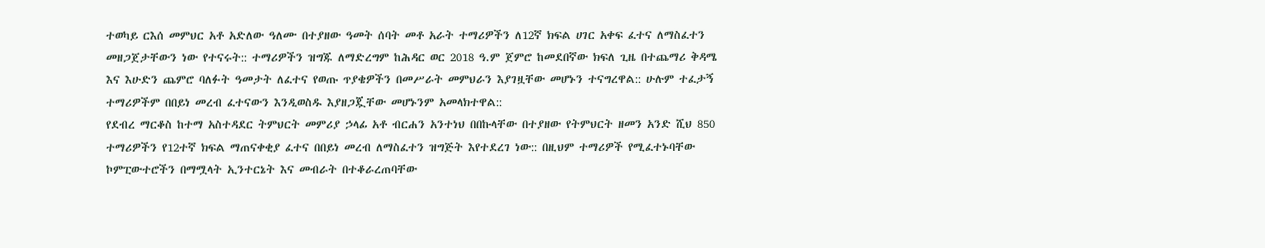ተወካይ ርእሰ መምህር አቶ አድለው ዓለሙ በተያዘው ዓመት ሰባት መቶ አራት ተማሪዎችን ለ12ኛ ክፍል ሀገር አቀፍ ፈተና ለማስፈተን መዘጋጀታቸውን ነው የተናሩት:: ተማሪዎችን ዝግጁ ለማድረግም ከሕዳር ወር 2018 ዓ.ም ጀምሮ ከመደበኛው ክፍለ ጊዜ በተጨማሪ ቅዳሜ እና እሁድን ጨምሮ ባለፉት ዓመታት ለፈተና የወጡ ጥያቄዎችን በመሥራት መምህራን እያገዟቸው መሆኑን ተናግረዋል:: ሁሉም ተፈታኝ ተማሪዎችም በበይነ መረብ ፈተናውን እንዲወስዱ እያዘጋጇቸው መሆኑንም አመላክተዋል::
የደብረ ማርቆስ ከተማ አስተዳደር ትምህርት መምሪያ ኃላፊ አቶ ብርሐን አንተነህ በበኩላቸው በተያዘው የትምህርት ዘመን አንድ ሺህ 850 ተማሪዎችን የ12ተኛ ክፍል ማጠናቀቂያ ፈተና በበይነ መረብ ለማስፈተን ዝግጅት እየተደረገ ነው:: በዚህም ተማሪዎች የሚፈተኑባቸው ኮምፒውተሮችን በማሟላት ኢንተርኔት እና መብራት በተቆራረጠባቸው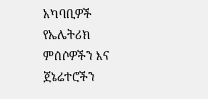አካባቢዎች የኤሌትሪክ ምሰሶዎችን እና ጀኔሬተሮችን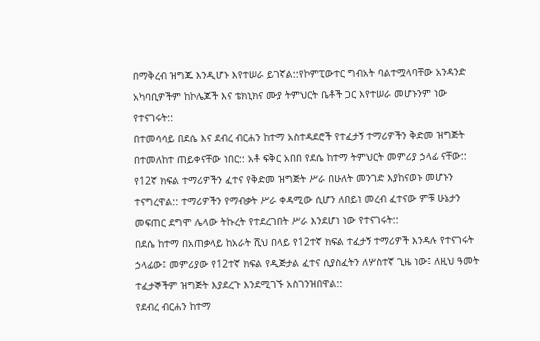በማቅረብ ዝግጁ እንዲሆኑ እየተሠራ ይገኛል::የኮምፒውተር ግብአት ባልተሟላባቸው አንዳንድ አካባቢዎችም ከኮሌጆች እና ቴክኒክና ሙያ ትምህርት ቤቶች ጋር እየተሠራ መሆኑንም ነው የተናገሩት::
በተመሳሳይ በደሴ እና ደብረ ብርሐን ከተማ አስተዳደሮች የተፈታኝ ተማሪዎችን ቅድመ ዝግጅት በተመለከተ ጠይቀናቸው ነበር:: አቶ ፍቅር አበበ የደሴ ከተማ ትምህርት መምሪያ ኃላፊ ናቸው:: የ12ኛ ክፍል ተማሪዎችን ፈተና የቅድመ ዝግጅት ሥራ በሁለት መንገድ እያከናወኑ መሆኑን ተናግረዋል:: ተማሪዎችን የማብቃት ሥራ ቀዳሚው ሲሆን ለበይነ መረብ ፈተናው ምቹ ሁኔታን መፍጠር ደግሞ ሌላው ትኩረት የተደረገበት ሥራ እንደሆነ ነው የተናገሩት::
በደሴ ከተማ በአጠቃላይ ከአራት ሺህ በላይ የ12ተኛ ክፍል ተፈታኝ ተማሪዎች እንዳሉ የተናገሩት ኃላፊው፤ መምሪያው የ12ተኛ ክፍል የዲጅታል ፈተና ሲያስፈትን ለሦስተኛ ጊዜ ነው፤ ለዚህ ዓመት ተፈታኞችም ዝግጅት እያደረጉ እንደሚገኙ አስገንዝበዋል::
የደብረ ብርሐን ከተማ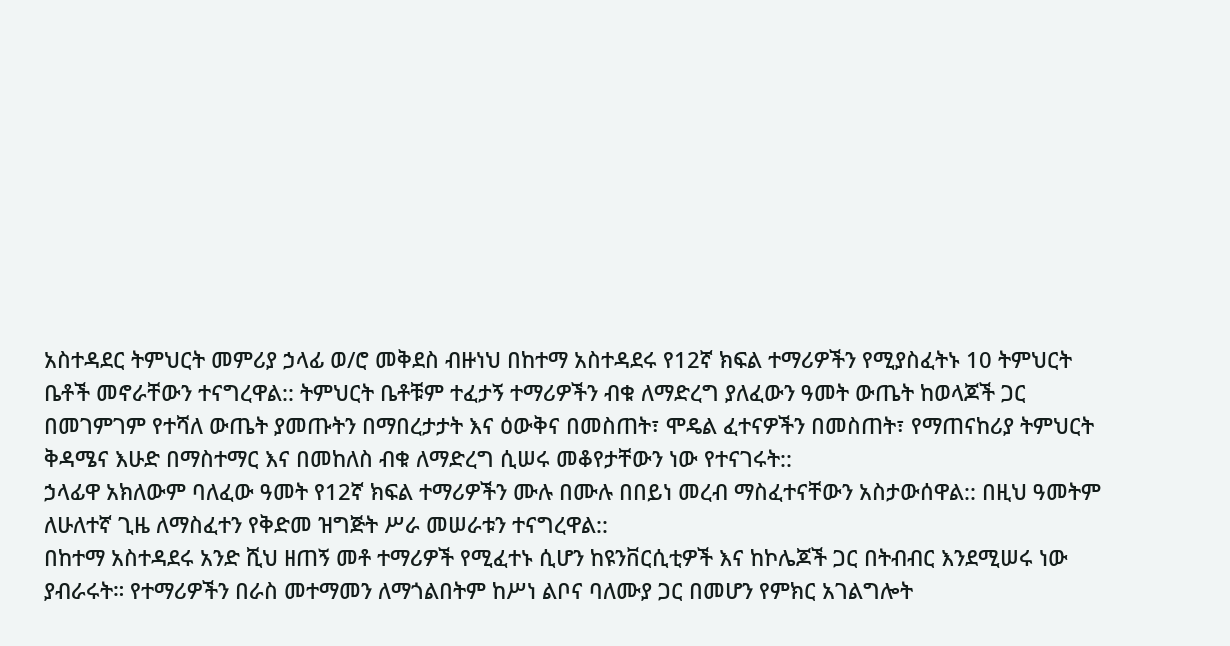አስተዳደር ትምህርት መምሪያ ኃላፊ ወ/ሮ መቅደስ ብዙነህ በከተማ አስተዳደሩ የ12ኛ ክፍል ተማሪዎችን የሚያስፈትኑ 10 ትምህርት ቤቶች መኖራቸውን ተናግረዋል:: ትምህርት ቤቶቹም ተፈታኝ ተማሪዎችን ብቁ ለማድረግ ያለፈውን ዓመት ውጤት ከወላጆች ጋር በመገምገም የተሻለ ውጤት ያመጡትን በማበረታታት እና ዕውቅና በመስጠት፣ ሞዴል ፈተናዎችን በመስጠት፣ የማጠናከሪያ ትምህርት ቅዳሜና እሁድ በማስተማር እና በመከለስ ብቁ ለማድረግ ሲሠሩ መቆየታቸውን ነው የተናገሩት::
ኃላፊዋ አክለውም ባለፈው ዓመት የ12ኛ ክፍል ተማሪዎችን ሙሉ በሙሉ በበይነ መረብ ማስፈተናቸውን አስታውሰዋል:: በዚህ ዓመትም ለሁለተኛ ጊዜ ለማስፈተን የቅድመ ዝግጅት ሥራ መሠራቱን ተናግረዋል::
በከተማ አስተዳደሩ አንድ ሺህ ዘጠኝ መቶ ተማሪዎች የሚፈተኑ ሲሆን ከዩንቨርሲቲዎች እና ከኮሌጆች ጋር በትብብር እንደሚሠሩ ነው ያብራሩት። የተማሪዎችን በራስ መተማመን ለማጎልበትም ከሥነ ልቦና ባለሙያ ጋር በመሆን የምክር አገልግሎት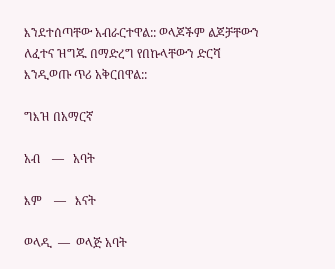እንደተሰጣቸው አብራርተዋል:: ወላጆችም ልጆቻቸውን ለፈተና ዝግጁ በማድረግ የበኩላቸውን ድርሻ እንዲወጡ ጥሪ አቅርበዋል::

ግእዝ በአማርኛ

አብ    —   አባት

እም    —   እናት

ወላዲ  —  ወላጅ አባት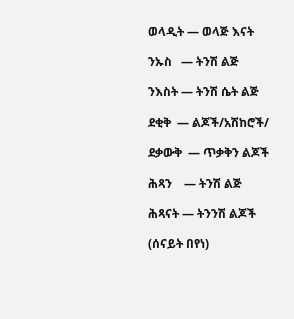ወላዲት — ወላጅ እናት

ንኡስ   — ትንሽ ልጅ

ንእስት — ትንሽ ሴት ልጅ

ደቂቅ  — ልጆች/አሽከሮች/

ደቃውቅ  — ጥቃቅን ልጆች

ሕጻን    — ትንሽ ልጅ

ሕጻናት — ትንንሽ ልጆች

(ሰናይት በየነ)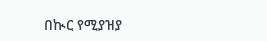በኲር የሚያዝያ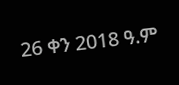26 ቀን 2018 ዓ.ም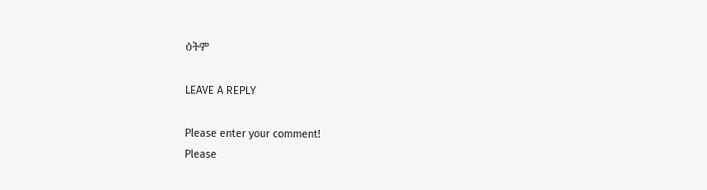ዕትም

LEAVE A REPLY

Please enter your comment!
Please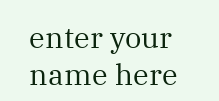enter your name here